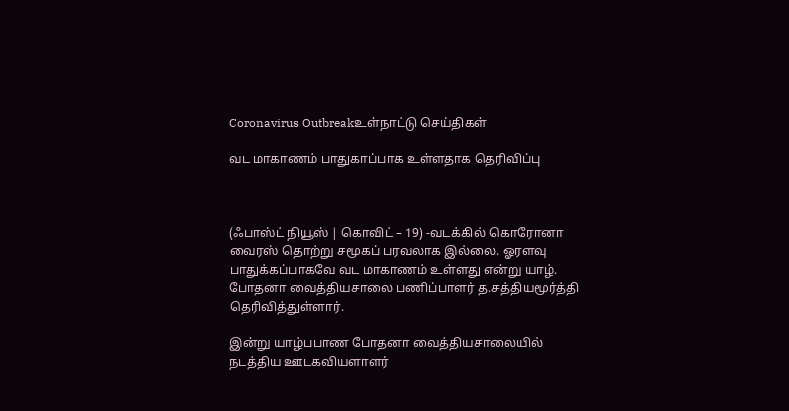Coronavirus Outbreakஉள்நாட்டு செய்திகள்

வட மாகாணம் பாதுகாப்பாக உள்ளதாக தெரிவிப்பு



(ஃபாஸ்ட் நியூஸ் | கொவிட் – 19) -வடக்கில் கொரோனா வைரஸ் தொற்று சமூகப் பரவலாக இல்லை. ஓரளவு பாதுக்கப்பாகவே வட மாகாணம் உள்ளது என்று யாழ். போதனா வைத்தியசாலை பணிப்பாளர் த.சத்தியமூர்த்தி தெரிவித்துள்ளார்.

இன்று யாழ்பபாண போதனா வைத்தியசாலையில் நடத்திய ஊடகவியளாளர்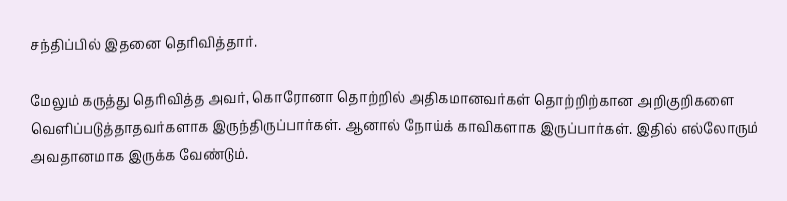சந்திப்பில் இதனை தெரிவித்தார்.

மேலும் கருத்து தெரிவித்த அவர், கொரோனா தொற்றில் அதிகமானவர்கள் தொற்றிற்கான அறிகுறிகளை வெளிப்படுத்தாதவர்களாக இருந்திருப்பார்கள். ஆனால் நோய்க் காவிகளாக இருப்பார்கள். இதில் எல்லோரும் அவதானமாக இருக்க வேண்டும்.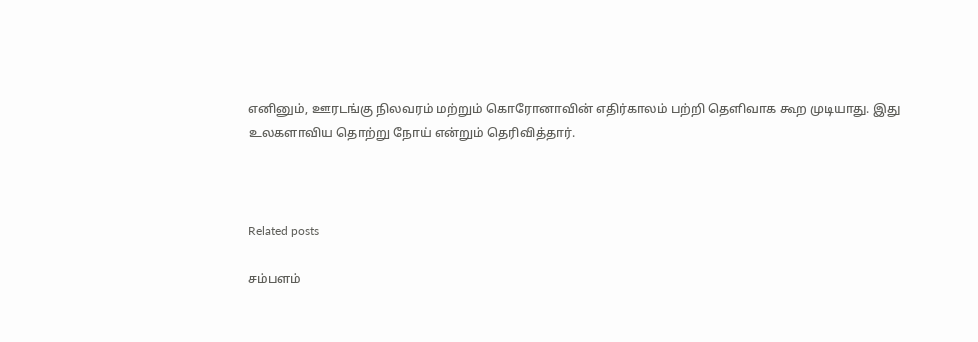எனினும், ஊரடங்கு நிலவரம் மற்றும் கொரோனாவின் எதிர்காலம் பற்றி தெளிவாக கூற முடியாது. இது உலகளாவிய தொற்று நோய் என்றும் தெரிவித்தார்.



Related posts

சம்பளம்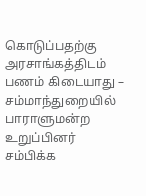கொடுப்பதற்கு அரசாங்கத்திடம் பணம் கிடையாது – சம்மாந்துறையில் பாராளுமன்ற உறுப்பினர் சம்பிக்க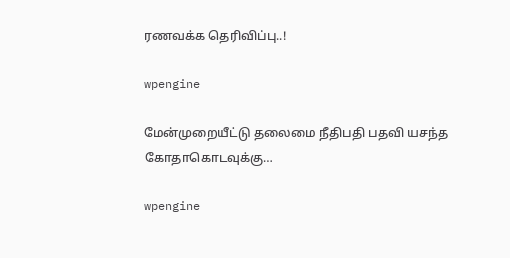ரணவக்க தெரிவிப்பு..!

wpengine

மேன்முறையீட்டு தலைமை நீதிபதி பதவி யசந்த கோதாகொடவுக்கு…

wpengine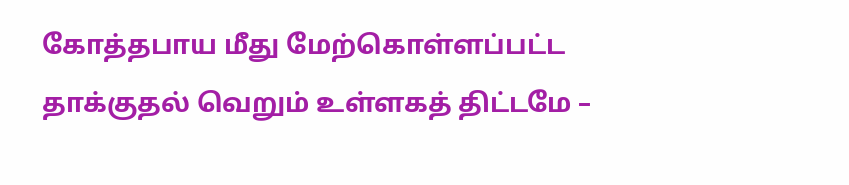கோத்தபாய மீது மேற்கொள்ளப்பட்ட தாக்குதல் வெறும் உள்ளகத் திட்டமே –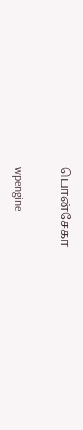பொன்சேகா

wpengine